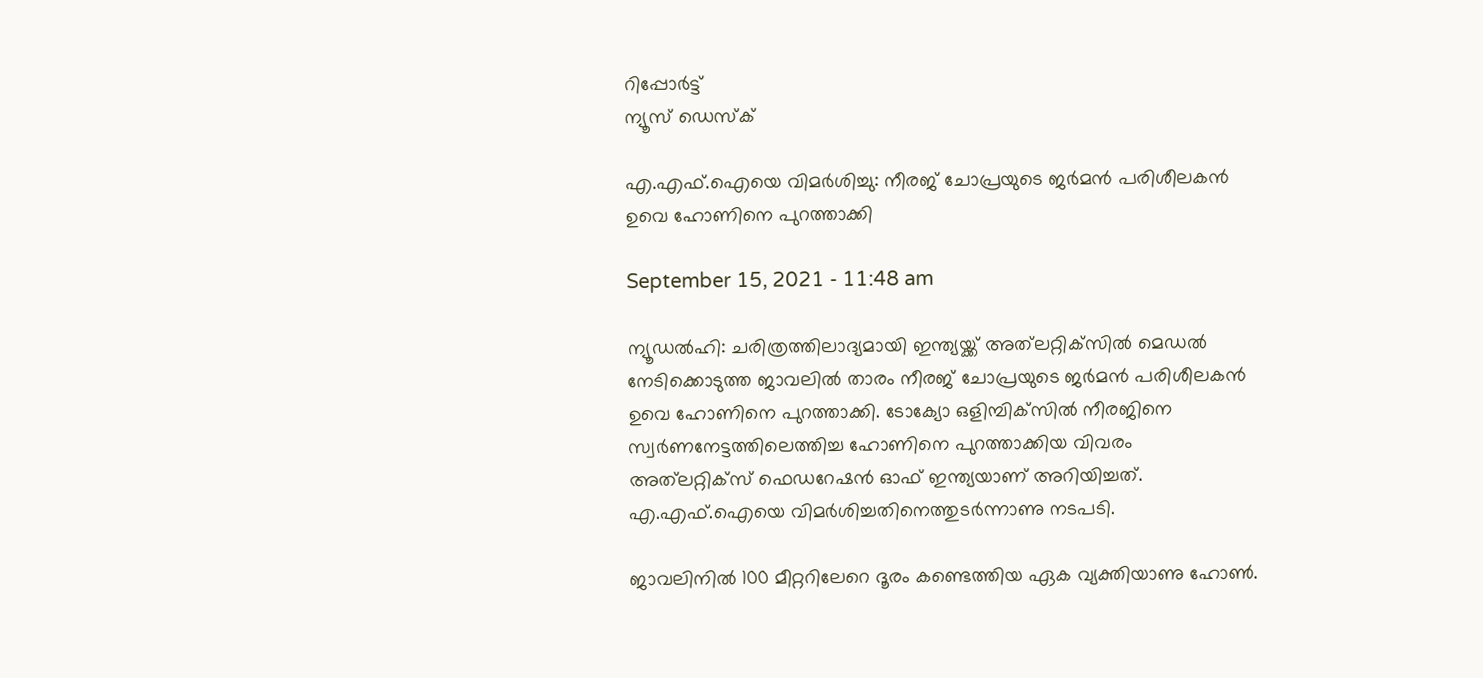റിപ്പോര്‍ട്ട്
ന്യൂസ് ഡെസ്ക്

എ.എഫ്.ഐയെ വിമര്‍ശിച്ചു: നീരജ് ചോപ്രയുടെ ജര്‍മന്‍ പരിശീലകന്‍ ഉവെ ഹോണിനെ പുറത്താക്കി

September 15, 2021 - 11:48 am

ന്യൂഡല്‍ഹി: ചരിത്രത്തിലാദ്യമായി ഇന്ത്യയ്ക്ക് അത്‌ലറ്റിക്‌സില്‍ മെഡല്‍ നേടിക്കൊടുത്ത ജാവലില്‍ താരം നീരജ് ചോപ്രയുടെ ജര്‍മന്‍ പരിശീലകന്‍ ഉവെ ഹോണിനെ പുറത്താക്കി. ടോക്യോ ഒളിമ്പിക്‌സില്‍ നീരജിനെ സ്വര്‍ണനേട്ടത്തിലെത്തിച്ച ഹോണിനെ പുറത്താക്കിയ വിവരം അത്‌ലറ്റിക്‌സ് ഫെഡറേഷന്‍ ഓഫ് ഇന്ത്യയാണ് അറിയിച്ചത്. എ.എഫ്.ഐയെ വിമര്‍ശിച്ചതിനെത്തുടര്‍ന്നാണു നടപടി.

ജാവലിനില്‍ 100 മീറ്ററിലേറെ ദൂരം കണ്ടെത്തിയ ഏക വ്യക്തിയാണു ഹോണ്‍.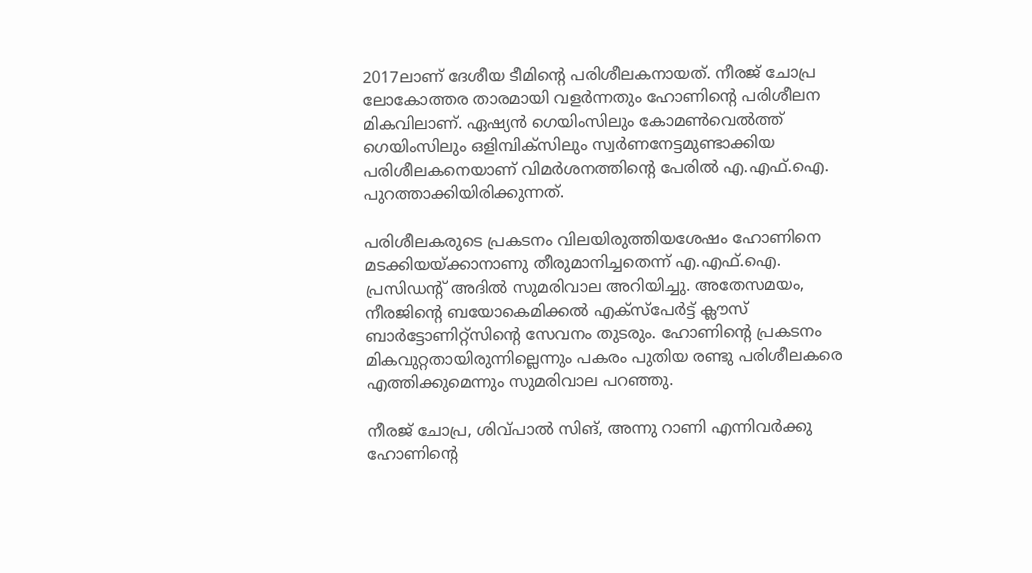2017ലാണ് ദേശീയ ടീമിന്റെ പരിശീലകനായത്. നീരജ് ചോപ്ര ലോകോത്തര താരമായി വളര്‍ന്നതും ഹോണിന്റെ പരിശീലന മികവിലാണ്. ഏഷ്യന്‍ ഗെയിംസിലും കോമണ്‍വെല്‍ത്ത് ഗെയിംസിലും ഒളിമ്പിക്‌സിലും സ്വര്‍ണനേട്ടമുണ്ടാക്കിയ പരിശീലകനെയാണ് വിമര്‍ശനത്തിന്റെ പേരില്‍ എ.എഫ്.ഐ. പുറത്താക്കിയിരിക്കുന്നത്.

പരിശീലകരുടെ പ്രകടനം വിലയിരുത്തിയശേഷം ഹോണിനെ മടക്കിയയ്ക്കാനാണു തീരുമാനിച്ചതെന്ന് എ.എഫ്.ഐ. പ്രസിഡന്റ് അദില്‍ സുമരിവാല അറിയിച്ചു. അതേസമയം, നീരജിന്റെ ബയോകെമിക്കല്‍ എക്‌സ്‌പേര്‍ട്ട് ക്ലൗസ് ബാര്‍ട്ടോണിറ്റ്‌സിന്റെ സേവനം തുടരും. ഹോണിന്റെ പ്രകടനം മികവുറ്റതായിരുന്നില്ലെന്നും പകരം പുതിയ രണ്ടു പരിശീലകരെ എത്തിക്കുമെന്നും സുമരിവാല പറഞ്ഞു.

നീരജ് ചോപ്ര, ശിവ്പാല്‍ സിങ്, അന്നു റാണി എന്നിവര്‍ക്കു ഹോണിന്റെ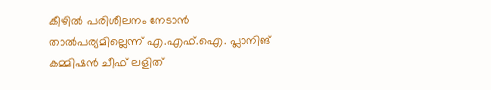കീഴില്‍ പരിശീലനം നേടാന്‍ താല്‍പര്യമില്ലെന്ന് എ.എഫ്.ഐ. പ്ലാനിങ് കമ്മിഷന്‍ ചീഫ് ലളിത്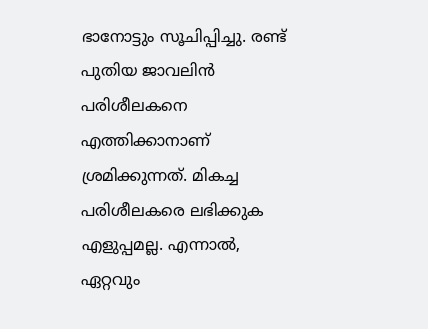ഭാനോട്ടും സൂചിപ്പിച്ചു. രണ്ട് പുതിയ ജാവലിന്‍ പരിശീലകനെ എത്തിക്കാനാണ് ശ്രമിക്കുന്നത്. മികച്ച പരിശീലകരെ ലഭിക്കുക എളുപ്പമല്ല. എന്നാല്‍, ഏറ്റവും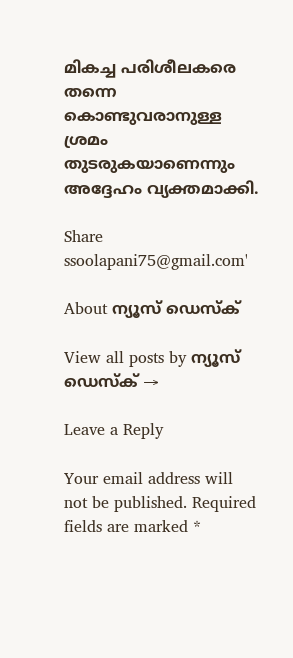മികച്ച പരിശീലകരെ തന്നെ കൊണ്ടുവരാനുള്ള ശ്രമം തുടരുകയാണെന്നും അദ്ദേഹം വ്യക്തമാക്കി.

Share
ssoolapani75@gmail.com'

About ന്യൂസ് ഡെസ്ക്

View all posts by ന്യൂസ് ഡെസ്ക് →

Leave a Reply

Your email address will not be published. Required fields are marked *